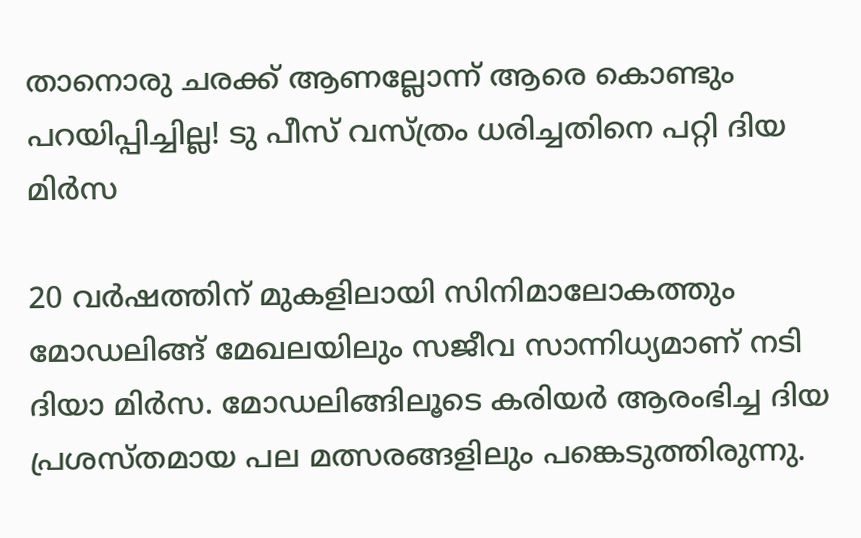താനൊരു ചരക്ക് ആണല്ലോന്ന് ആരെ കൊണ്ടും പറയിപ്പിച്ചില്ല! ടു പീസ് വസ്ത്രം ധരിച്ചതിനെ പറ്റി ദിയ മിർസ

20 വര്‍ഷത്തിന് മുകളിലായി സിനിമാലോകത്തും മോഡലിങ്ങ് മേഖലയിലും സജീവ സാന്നിധ്യമാണ് നടി ദിയാ മിര്‍സ. മോഡലിങ്ങിലൂടെ കരിയര്‍ ആരംഭിച്ച ദിയ പ്രശസ്തമായ പല മത്സരങ്ങളിലും പങ്കെടുത്തിരുന്നു.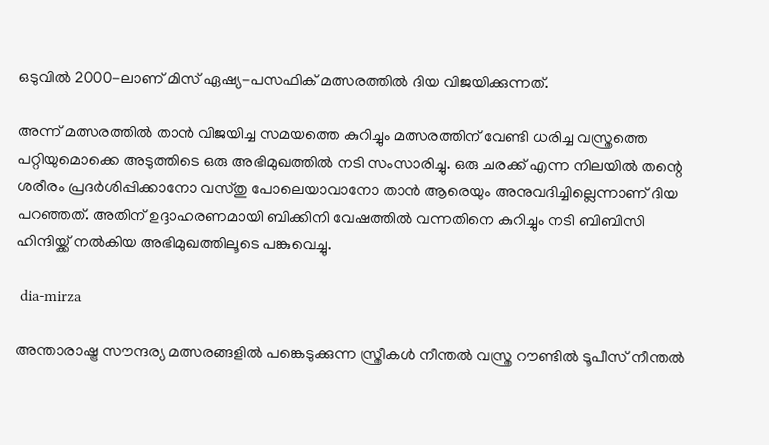ഒടുവില്‍ 2000-ലാണ് മിസ് ഏഷ്യ-പസഫിക് മത്സരത്തില്‍ ദിയ വിജയിക്കുന്നത്.

അന്ന് മത്സരത്തില്‍ താന്‍ വിജയിച്ച സമയത്തെ കുറിച്ചും മത്സരത്തിന് വേണ്ടി ധരിച്ച വസ്ത്രത്തെ പറ്റിയുമൊക്കെ അടുത്തിടെ ഒരു അഭിമുഖത്തില്‍ നടി സംസാരിച്ചു. ഒരു ചരക്ക് എന്ന നിലയില്‍ തന്റെ ശരീരം പ്രദര്‍ശിപ്പിക്കാനോ വസ്തു പോലെയാവാനോ താന്‍ ആരെയും അനുവദിച്ചില്ലെന്നാണ് ദിയ പറഞ്ഞത്. അതിന് ഉദ്ദാഹരണമായി ബിക്കിനി വേഷത്തില്‍ വന്നതിനെ കുറിച്ചും നടി ബിബിസി ഹിന്ദിയ്ക്ക് നല്‍കിയ അഭിമുഖത്തിലൂടെ പങ്കുവെച്ചു.

 dia-mirza

അന്താരാഷ്ട്ര സൗന്ദര്യ മത്സരങ്ങളില്‍ പങ്കെടുക്കുന്ന സ്ത്രീകള്‍ നീന്തല്‍ വസ്ത്ര റൗണ്ടില്‍ ടൂപീസ് നീന്തല്‍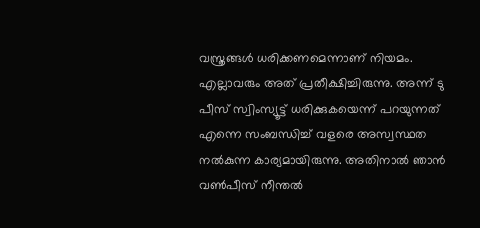വസ്ത്രങ്ങള്‍ ധരിക്കണമെന്നാണ് നിയമം. എല്ലാവരും അത് പ്രതീക്ഷിച്ചിരുന്നു. അന്ന് ടു പീസ് സ്വിംസ്യൂട്ട് ധരിക്കുകയെന്ന് പറയുന്നത് എന്നെ സംബന്ധിച്ച് വളരെ അസ്വസ്ഥത നല്‍കുന്ന കാര്യമായിരുന്നു. അതിനാല്‍ ഞാന്‍ വണ്‍പീസ് നീന്തല്‍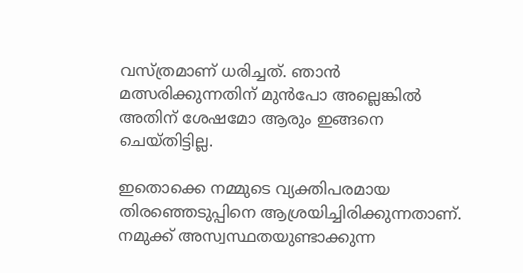വസ്ത്രമാണ് ധരിച്ചത്. ഞാന്‍ മത്സരിക്കുന്നതിന് മുന്‍പോ അല്ലെങ്കില്‍ അതിന് ശേഷമോ ആരും ഇങ്ങനെ ചെയ്തിട്ടില്ല.

ഇതൊക്കെ നമ്മുടെ വ്യക്തിപരമായ തിരഞ്ഞെടുപ്പിനെ ആശ്രയിച്ചിരിക്കുന്നതാണ്. നമുക്ക് അസ്വസ്ഥതയുണ്ടാക്കുന്ന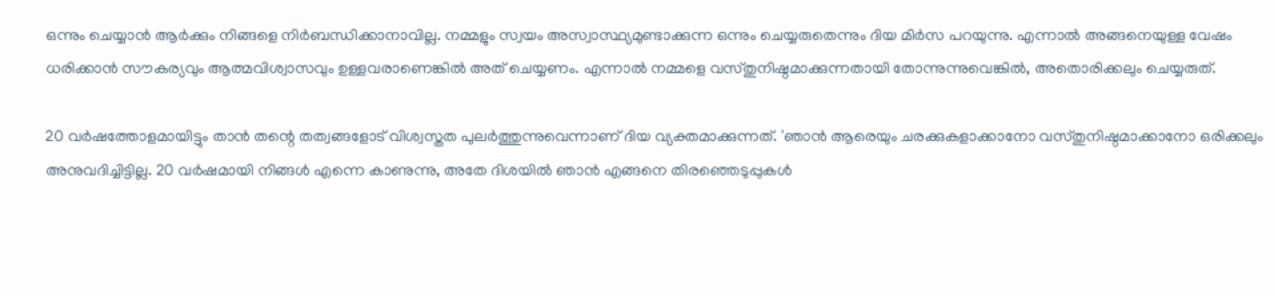ഒന്നും ചെയ്യാന്‍ ആര്‍ക്കും നിങ്ങളെ നിര്‍ബന്ധിക്കാനാവില്ല. നമ്മളും സ്വയം അസ്വാസ്ഥ്യമുണ്ടാക്കുന്ന ഒന്നും ചെയ്യരുതെന്നും ദിയ മിര്‍സ പറയുന്നു. എന്നാല്‍ അങ്ങനെയുള്ള വേഷം ധരിക്കാന്‍ സൗകര്യവും ആത്മവിശ്വാസവും ഉള്ളവരാണെങ്കില്‍ അത് ചെയ്യണം. എന്നാല്‍ നമ്മളെ വസ്തുനിഷ്ഠമാക്കുന്നതായി തോന്നുന്നുവെങ്കില്‍, അതൊരിക്കലും ചെയ്യരുത്.

20 വര്‍ഷത്തോളമായിട്ടും താന്‍ തന്റെ തത്വങ്ങളോട് വിശ്വസ്തത പുലര്‍ത്തുന്നുവെന്നാണ് ദിയ വ്യക്തമാക്കുന്നത്. 'ഞാന്‍ ആരെയും ചരക്കുകളാക്കാനോ വസ്തുനിഷ്ഠമാക്കാനോ ഒരിക്കലും അനുവദിച്ചിട്ടില്ല. 20 വര്‍ഷമായി നിങ്ങള്‍ എന്നെ കാണുന്നു, അതേ ദിശയില്‍ ഞാന്‍ എങ്ങനെ തിരഞ്ഞെടുപ്പുകള്‍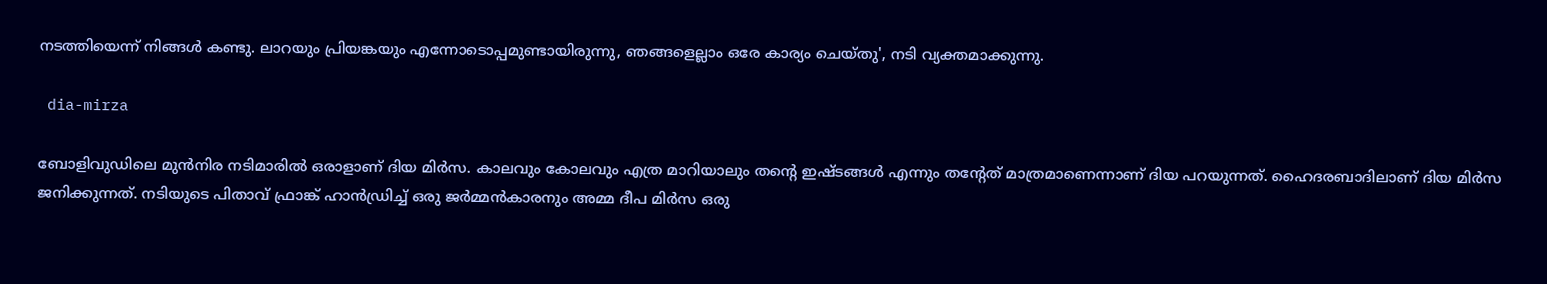നടത്തിയെന്ന് നിങ്ങള്‍ കണ്ടു. ലാറയും പ്രിയങ്കയും എന്നോടൊപ്പമുണ്ടായിരുന്നു, ഞങ്ങളെല്ലാം ഒരേ കാര്യം ചെയ്തു', നടി വ്യക്തമാക്കുന്നു.

 dia-mirza

ബോളിവുഡിലെ മുന്‍നിര നടിമാരില്‍ ഒരാളാണ് ദിയ മിര്‍സ. കാലവും കോലവും എത്ര മാറിയാലും തന്റെ ഇഷ്ടങ്ങള്‍ എന്നും തന്റേത് മാത്രമാണെന്നാണ് ദിയ പറയുന്നത്. ഹൈദരബാദിലാണ് ദിയ മിര്‍സ ജനിക്കുന്നത്. നടിയുടെ പിതാവ് ഫ്രാങ്ക് ഹാന്‍ഡ്രിച്ച് ഒരു ജര്‍മ്മന്‍കാരനും അമ്മ ദീപ മിര്‍സ ഒരു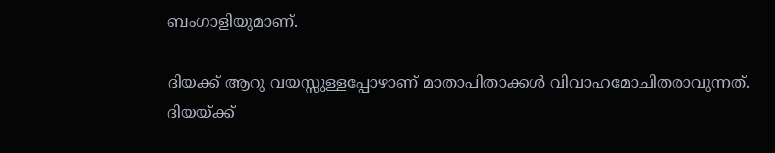ബംഗാളിയുമാണ്.

ദിയക്ക് ആറു വയസ്സുള്ളപ്പോഴാണ് മാതാപിതാക്കള്‍ വിവാഹമോചിതരാവുന്നത്. ദിയയ്ക്ക്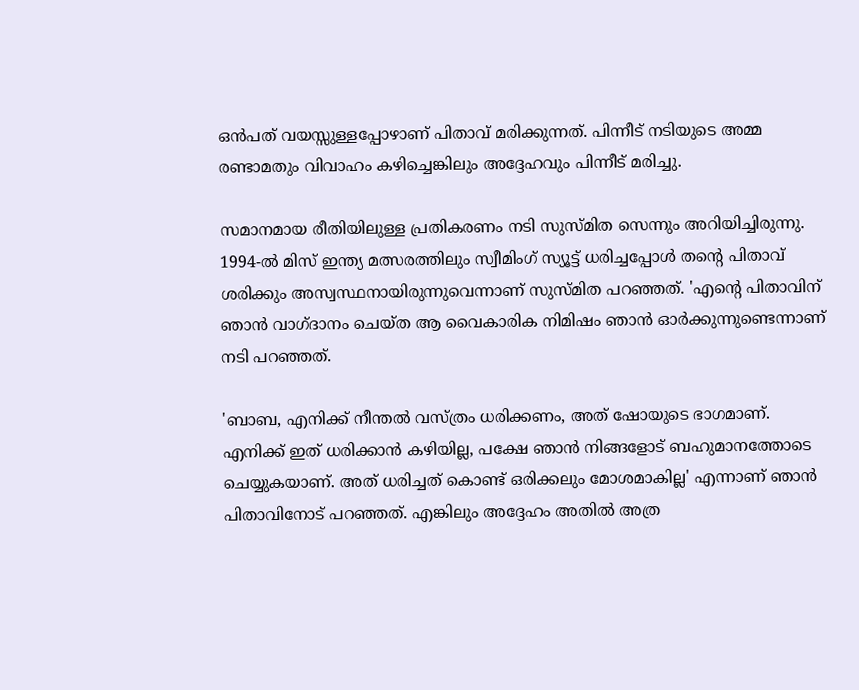ഒന്‍പത് വയസ്സുള്ളപ്പോഴാണ് പിതാവ് മരിക്കുന്നത്. പിന്നീട് നടിയുടെ അമ്മ രണ്ടാമതും വിവാഹം കഴിച്ചെങ്കിലും അദ്ദേഹവും പിന്നീട് മരിച്ചു.

സമാനമായ രീതിയിലുള്ള പ്രതികരണം നടി സുസ്മിത സെന്നും അറിയിച്ചിരുന്നു. 1994-ല്‍ മിസ് ഇന്ത്യ മത്സരത്തിലും സ്വീമിംഗ് സ്യൂട്ട് ധരിച്ചപ്പോള്‍ തന്റെ പിതാവ് ശരിക്കും അസ്വസ്ഥനായിരുന്നുവെന്നാണ് സുസ്മിത പറഞ്ഞത്. 'എന്റെ പിതാവിന് ഞാന്‍ വാഗ്ദാനം ചെയ്ത ആ വൈകാരിക നിമിഷം ഞാന്‍ ഓര്‍ക്കുന്നുണ്ടെന്നാണ് നടി പറഞ്ഞത്.

'ബാബ, എനിക്ക് നീന്തല്‍ വസ്ത്രം ധരിക്കണം, അത് ഷോയുടെ ഭാഗമാണ്. എനിക്ക് ഇത് ധരിക്കാന്‍ കഴിയില്ല, പക്ഷേ ഞാന്‍ നിങ്ങളോട് ബഹുമാനത്തോടെ ചെയ്യുകയാണ്. അത് ധരിച്ചത് കൊണ്ട് ഒരിക്കലും മോശമാകില്ല' എന്നാണ് ഞാന്‍ പിതാവിനോട് പറഞ്ഞത്. എങ്കിലും അദ്ദേഹം അതില്‍ അത്ര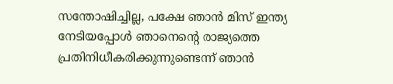സന്തോഷിച്ചില്ല, പക്ഷേ ഞാന്‍ മിസ് ഇന്ത്യ നേടിയപ്പോള്‍ ഞാനെന്റെ രാജ്യത്തെ പ്രതിനിധീകരിക്കുന്നുണ്ടെന്ന് ഞാന്‍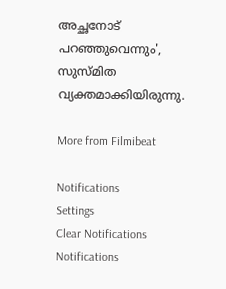അച്ഛനോട് പറഞ്ഞുവെന്നും', സുസ്മിത വ്യക്തമാക്കിയിരുന്നു.

More from Filmibeat

Notifications
Settings
Clear Notifications
Notifications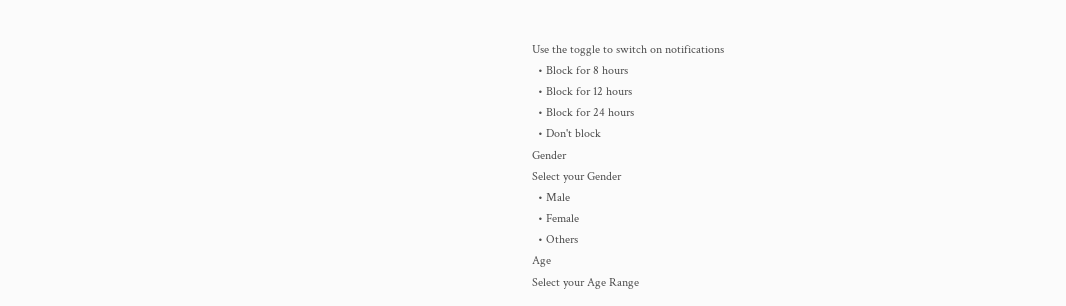Use the toggle to switch on notifications
  • Block for 8 hours
  • Block for 12 hours
  • Block for 24 hours
  • Don't block
Gender
Select your Gender
  • Male
  • Female
  • Others
Age
Select your Age Range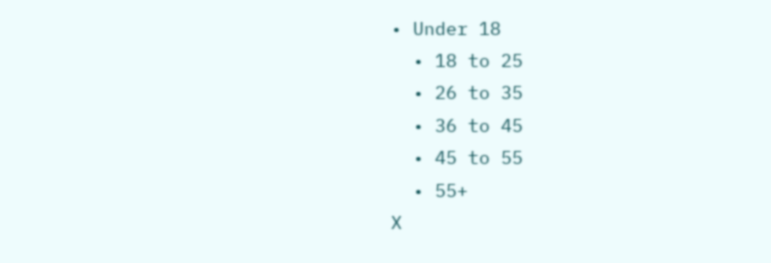• Under 18
  • 18 to 25
  • 26 to 35
  • 36 to 45
  • 45 to 55
  • 55+
X